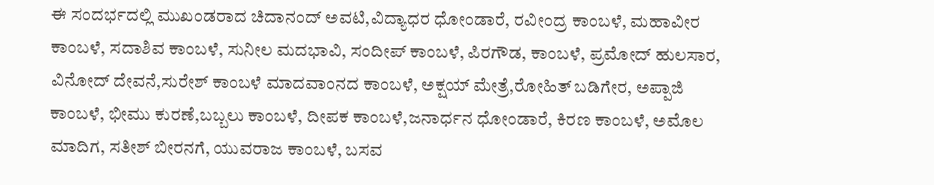ಈ ಸಂದರ್ಭದಲ್ಲಿ ಮುಖಂಡರಾದ ಚಿದಾನಂದ್ ಅವಟಿ,ವಿದ್ಯಾಧರ ಧೋಂಡಾರೆ, ರವೀಂದ್ರ ಕಾಂಬಳೆ, ಮಹಾವೀರ ಕಾಂಬಳೆ, ಸದಾಶಿವ ಕಾಂಬಳೆ, ಸುನೀಲ ಮದಭಾವಿ, ಸಂದೀಪ್ ಕಾಂಬಳೆ, ಪಿರಗೌಡ, ಕಾಂಬಳೆ, ಪ್ರಮೋದ್ ಹುಲಸಾರ, ವಿನೋದ್ ದೇವನೆ,ಸುರೇಶ್ ಕಾಂಬಳೆ ಮಾದವಾಂನದ ಕಾಂಬಳೆ, ಅಕ್ಷಯ್ ಮೇತ್ರೆ,ರೋಹಿತ್ ಬಡಿಗೇರ, ಅಪ್ಪಾಜಿ ಕಾಂಬಳೆ, ಭೀಮು ಕುರಣೆ,ಬಬ್ಬಲು ಕಾಂಬಳೆ, ದೀಪಕ ಕಾಂಬಳೆ,ಜನಾರ್ಧನ ಧೋಂಡಾರೆ, ಕಿರಣ ಕಾಂಬಳೆ, ಅಮೊಲ ಮಾದಿಗ, ಸತೀಶ್ ಬೀರನಗೆ, ಯುವರಾಜ ಕಾಂಬಳೆ, ಬಸವ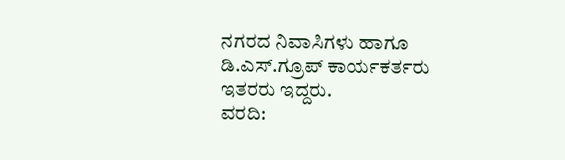ನಗರದ ನಿವಾಸಿಗಳು ಹಾಗೂ ಡಿ.ಎಸ್.ಗ್ರೂಪ್ ಕಾರ್ಯಕರ್ತರು ಇತರರು ಇದ್ದರು.
ವರದಿ: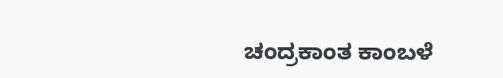ಚಂದ್ರಕಾಂತ ಕಾಂಬಳೆ